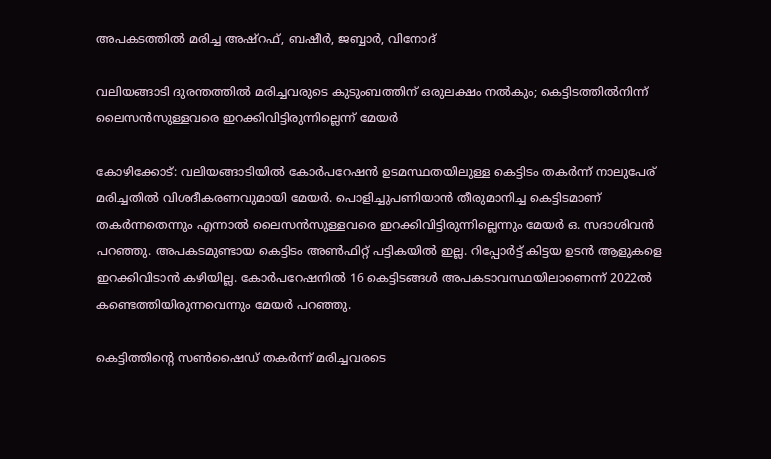അപകടത്തിൽ മരിച്ച അഷ്റഫ്, ബഷീർ, ജബ്ബാർ, വിനോദ്

വലിയങ്ങാടി ദുരന്തത്തിൽ മരിച്ചവരുടെ കുടുംബത്തിന് ഒരുലക്ഷം നൽകും; കെട്ടിടത്തിൽനിന്ന് ലൈസൻസുള്ളവരെ ഇറക്കിവിട്ടിരുന്നില്ലെന്ന് മേയർ

കോഴിക്കോട്: വലിയങ്ങാടിയിൽ കോർപറേഷൻ ഉടമസ്ഥതയിലുള്ള കെട്ടിടം തകർന്ന് നാലുപേര് മരിച്ചതിൽ വിശദീകരണവുമായി മേയർ. പൊളിച്ചുപണിയാൻ തീരുമാനിച്ച കെട്ടിടമാണ് തകർന്നതെന്നും എന്നാൽ ലൈസൻസുള്ളവരെ ഇറക്കിവിട്ടിരുന്നില്ലെന്നും മേയർ ഒ. സദാശിവൻ പറഞ്ഞു. അപകടമുണ്ടായ കെട്ടിടം അൺഫിറ്റ് പട്ടികയിൽ ഇല്ല. റിപ്പോർട്ട് കിട്ടയ ഉടൻ ആളുകളെ ഇറക്കിവിടാൻ കഴിയില്ല. കോർപറേഷനിൽ 16 കെട്ടിടങ്ങൾ അപകടാവസ്ഥയിലാണെന്ന് 2022ൽ കണ്ടെത്തിയിരുന്നവെന്നും മേയർ പറഞ്ഞു.

കെട്ടിത്തിന്‍റെ സൺഷൈഡ് തകർന്ന് മരിച്ചവരടെ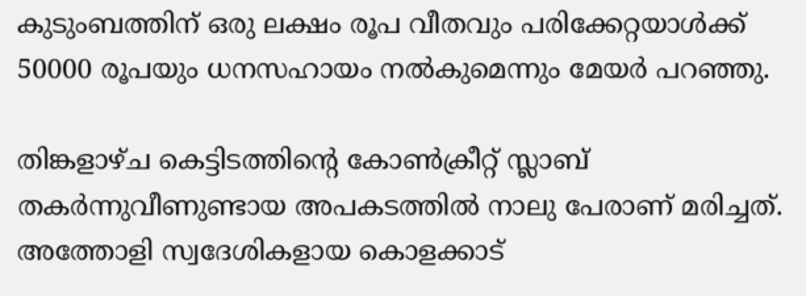കുടുംബത്തിന് ഒരു ലക്ഷം രൂപ വീതവും പരിക്കേറ്റയാൾക്ക് 50000 രൂപയും ധനസഹായം നൽകുമെന്നും മേയർ പറഞ്ഞു.

തിങ്കളാഴ്ച കെട്ടിടത്തിന്റെ കോൺക്രീറ്റ് സ്ലാബ് തകർന്നുവീണുണ്ടായ അപകടത്തിൽ നാലു പേരാണ് മരിച്ചത്. അത്തോളി സ്വദേശികളായ കൊളക്കാട്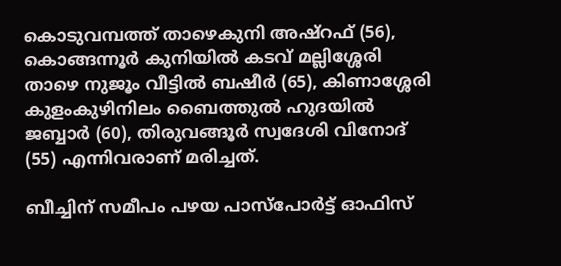കൊടുവമ്പത്ത് താഴെകുനി അഷ്റഫ് (56), കൊങ്ങന്നൂർ കുനിയിൽ കടവ് മല്ലിശ്ശേരി താഴെ നുജൂം വീട്ടിൽ ബഷീർ (65), കിണാശ്ശേരി കുളംകുഴിനിലം ബൈത്തുൽ ഹുദയിൽ ജബ്ബാർ (60), തിരുവങ്ങൂർ സ്വദേശി വിനോദ് (55) എന്നിവരാണ് മരിച്ചത്‌.

ബീച്ചിന് സമീപം പഴയ പാസ്പോർട്ട് ഓഫിസ്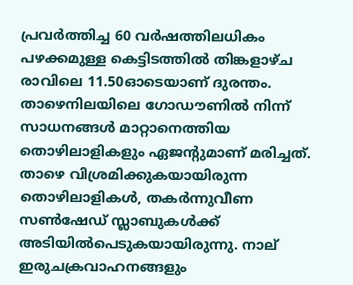പ്രവർത്തിച്ച 60 വർഷത്തിലധികം പഴക്കമുള്ള കെട്ടിടത്തിൽ തിങ്കളാഴ്ച രാവിലെ 11.50ഓടെയാണ് ദുരന്തം. താഴെനിലയിലെ ഗോഡൗണിൽ നിന്ന് സാധനങ്ങൾ മാറ്റാനെത്തിയ തൊഴിലാളികളും ഏജന്‍റുമാണ് മരിച്ചത്. താഴെ വിശ്രമിക്കുകയായിരുന്ന തൊഴിലാളികൾ, തകർന്നുവീണ സൺഷേഡ് സ്ലാബുകൾക്ക് അടിയിൽപെടുകയായിരുന്നു. നാല് ഇരുചക്രവാഹനങ്ങളും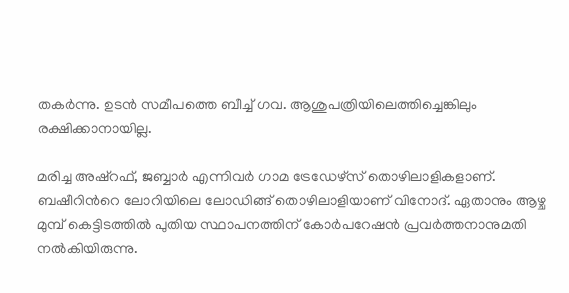തകർന്നു. ഉടൻ സമീപത്തെ ബീച്ച് ഗവ. ആശുപത്രിയിലെത്തിച്ചെങ്കിലും രക്ഷിക്കാനായില്ല.

മരിച്ച അഷ്റഫ്, ജബ്ബാർ എന്നിവർ ഗാമ ട്രേഡേഴ്സ് തൊഴിലാളികളാണ്. ബഷീറിന്‍റെ ലോറിയിലെ ലോഡിങ്ങ് തൊഴിലാളിയാണ് വിനോദ്. ഏതാനും ആഴ്ച മുമ്പ് കെട്ടിടത്തിൽ പുതിയ സ്ഥാപനത്തിന് കോർപറേഷൻ പ്രവർത്തനാനുമതി നൽകിയിരുന്നു.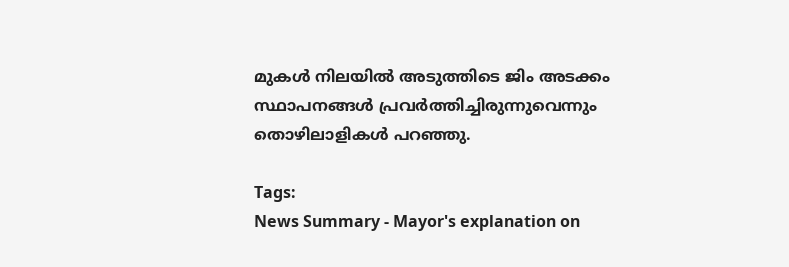മുകൾ നിലയിൽ അടുത്തിടെ ജിം അടക്കം സ്ഥാപനങ്ങൾ പ്രവർത്തിച്ചിരുന്നുവെന്നും തൊഴിലാളികൾ പറഞ്ഞു.

Tags:
News Summary - Mayor's explanation on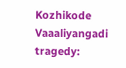Kozhikode Vaaaliyangadi tragedy: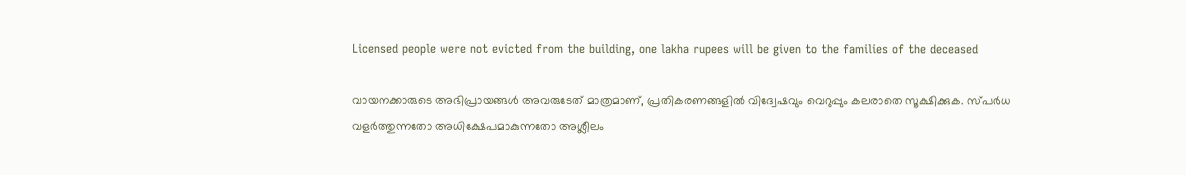Licensed people were not evicted from the building, one lakha rupees will be given to the families of the deceased

വായനക്കാരുടെ അഭിപ്രായങ്ങള്‍ അവരുടേത് മാത്രമാണ്, പ്രതികരണങ്ങളിൽ വിദ്വേഷവും വെറുപ്പും കലരാതെ സൂക്ഷിക്കുക. സ്പർധ വളർത്തുന്നതോ അധിക്ഷേപമാകുന്നതോ അശ്ലീലം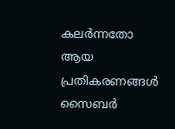കലർന്നതോ ആയ പ്രതികരണങ്ങൾ സൈബർ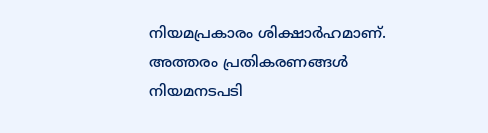നിയമപ്രകാരം ശിക്ഷാർഹമാണ്. അത്തരം പ്രതികരണങ്ങൾ നിയമനടപടി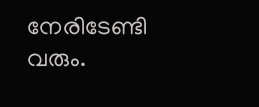നേരിടേണ്ടി വരും.